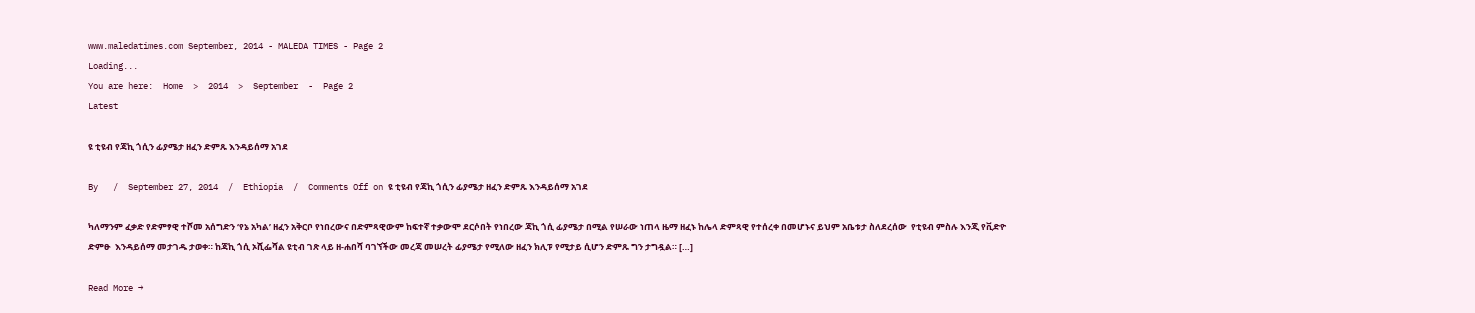www.maledatimes.com September, 2014 - MALEDA TIMES - Page 2
Loading...
You are here:  Home  >  2014  >  September  -  Page 2
Latest

ዩ ቲዩብ የጃኪ ጎሲን ፊያሜታ ዘፈን ድምጹ እንዳይሰማ አገደ

By   /  September 27, 2014  /  Ethiopia  /  Comments Off on ዩ ቲዩብ የጃኪ ጎሲን ፊያሜታ ዘፈን ድምጹ እንዳይሰማ አገደ

ካለማንም ፈቃድ የድምፃዊ ተሾመ አሰግድን ‘የኔ አካል’ ዘፈን አቅርቦ የነበረውና በድምጻዊውም ከፍተኛ ተቃውሞ ደርሶበት የነበረው ጃኪ ጎሲ ፊያሜታ በሚል የሠራው ነጠላ ዜማ ዘፈኑ ከሌላ ድምጻዊ የተሰረቀ በመሆኑና ይህም አቤቱታ ስለደረሰው  የቲዩብ ምስሉ እንጂ የቪድዮ ድምፁ  እንዳይሰማ መታገዱ ታወቀ። ከጃኪ ጎሲ ኦሺፌሻል ዩቲብ ገጽ ላይ ዘ-ሐበሻ ባገኘችው መረጃ መሠረት ፊያሜታ የሚለው ዘፈን ክሊፑ የሚታይ ሲሆን ድምጹ ግን ታግዷል። […]

Read More →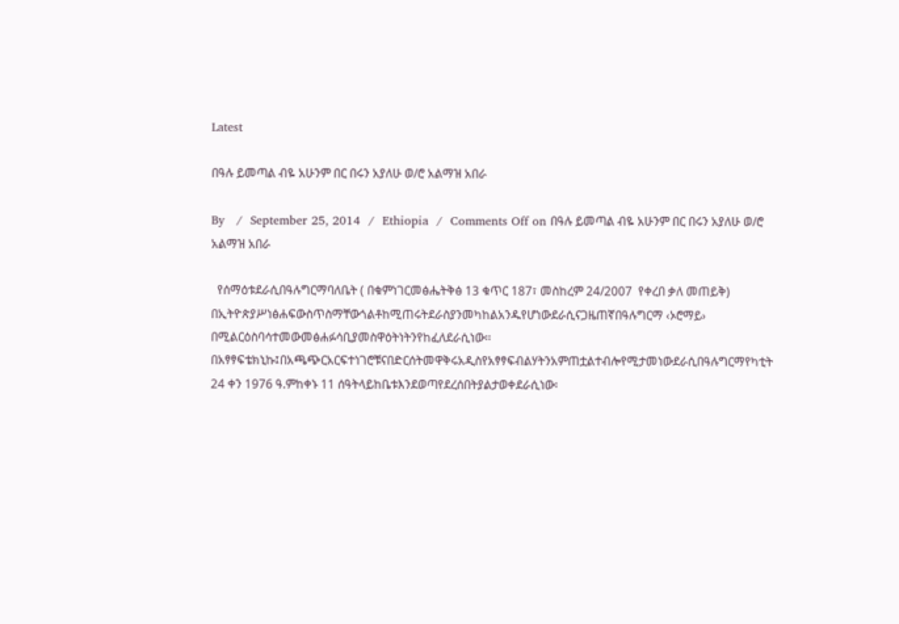Latest

በዓሉ ይመጣል ብዬ አሁንም በር በሩን አያለሁ ወ/ሮ አልማዝ አበራ

By   /  September 25, 2014  /  Ethiopia  /  Comments Off on በዓሉ ይመጣል ብዬ አሁንም በር በሩን አያለሁ ወ/ሮ አልማዝ አበራ

  የሰማዕቱደራሲበዓሉግርማባለቤት ( በቁምነገርመፅሔትቅፅ 13 ቁጥር 187፣ መስከረም 24/2007  የቀረበ ቃለ መጠይቅ) በኢትዮጵያሥነፅሐፍውስጥስማቸውጎልቶከሚጠሩትደራስያንመካከልአንዱየሆነውደራሲናጋዜጠኛበዓሉግርማ ‹ኦሮማይ› በሚልርዕስባሳተመውመፅሐፉሳቢያመስዋዕትነትንየከፈለደራሲነው፡፡በአፃፃፍቴክኒኩ፤በአጫጭርአርፍተነገሮቹናበድርሰትመዋቅሩአዲስየአፃፃፍብልሃትንአምጠቷልተብሎየሚታመነውደራሲበዓሉግርማየካቲት 24 ቀን 1976 ዓ.ምከቀኑ 11 ሰዓትላይከቤቱእንደወጣየደረሰበትያልታወቀደራሲነው፡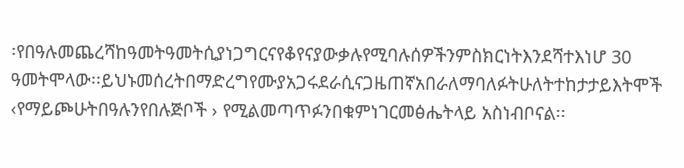፡የበዓሉመጨረሻከዓመትዓመትሲያነጋግርናየቆየናያውቃሉየሚባሉሰዎችንምስክርነትእንደሻተእነሆ 30 ዓመትሞላው፡፡ይህኑመሰረትበማድረግየሙያአጋሩደራሲናጋዜጠኛአበራለማባለፉትሁለትተከታታይእትሞች ‹የማይጮሁትበዓሉንየበሉጅቦች › የሚልመጣጥፉንበቁምነገርመፅሔትላይ አስነብቦናል፡፡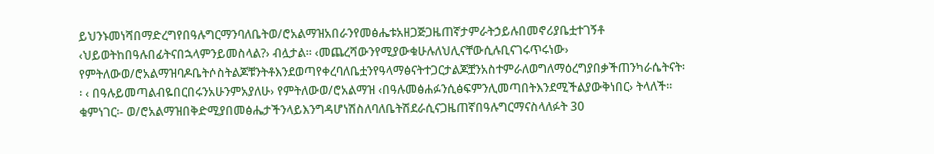ይህንኑመነሻበማድረግየበዓሉግርማንባለቤትወ/ሮአልማዝአበራንየመፅሔቱአዘጋጅጋዜጠኛታምራትኃይሉበመኖሪያቤቷተገኝቶ ‹ህይወትከበዓሉበፊትናበኋላምንይመስላል?› ብሏታል፡፡ ‹መጨረሻውንየሚያውቁሁሉለህሊናቸውሲሉቢናገሩጥሩነው› የምትለውወ/ሮአልማዝባዶቤትሶስትልጆቹንትቶእንደወጣየቀረባለቤቷንየዓላማፅናትተጋርታልጆቿንአስተምራለወግለማዕረግያበቃችጠንካራሴትናት፡፡ ‹ በዓሉይመጣልብዬበርበሩንአሁንምአያለሁ› የምትለውወ/ሮአልማዝ ‹በዓሉመፅሐፉንሲፅፍምንሊመጣበትእንደሚችልያውቅነበር› ትላለች፡፡ ቁምነገር፡- ወ/ሮአልማዝበቅድሚያበመፅሔታችንላይእንግዳሆነሽስለባለቤትሽደራሲናጋዜጠኛበዓሉግርማናስላለፉት 30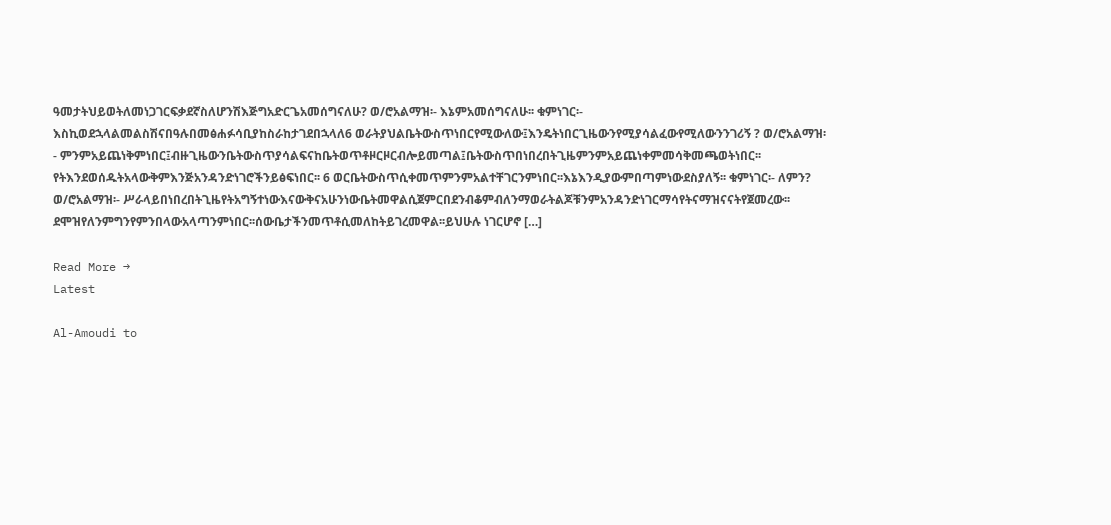ዓመታትህይወትለመነጋገርፍቃደኛስለሆንሽእጅግአድርጌአመሰግናለሁ? ወ/ሮአልማዝ፡- እኔምአመሰግናለሁ፡፡ ቁምነገር፡- እስኪወደኋላልመልስሽናበዓሉበመፅሐፉሳቢያከስራከታገደበኋላለ6 ወራትያህልቤትውስጥነበርየሚውለው፤እንዴትነበርጊዜውንየሚያሳልፈውየሚለውንንገሪኝ ? ወ/ሮአልማዝ፡- ምንምአይጨነቅምነበር፤ብዙጊዜውንቤትውስጥያሳልፍናከቤትወጥቶዞርዞርብሎይመጣል፤ቤትውስጥበነበረበትጊዜምንምአይጨነቀምመሳቅመጫወትነበር፡፡የትእንደወሰዱትአላውቅምእንጅአንዳንድነገሮችንይፅፍነበር፡፡ 6 ወርቤትውስጥሲቀመጥምንምአልተቸገርንምነበር፡፡እኔእንዲያውምበጣምነውደስያለኝ፡፡ ቁምነገር፡- ለምን? ወ/ሮአልማዝ፡- ሥራላይበነበረበትጊዜየትአግኝተነውእናውቅናአሁንነውቤትመዋልሲጀምርበደንብቆምብለንማወራትልጆቹንምአንዳንድነገርማሳየትናማዝናናትየጀመረው፡፡ደሞዝየለንምግንየምንበላውአላጣንምነበር፡፡ሰውቤታችንመጥቶሲመለከትይገረመዋል፡፡ይህሁሉ ነገርሆኖ […]

Read More →
Latest

Al-Amoudi to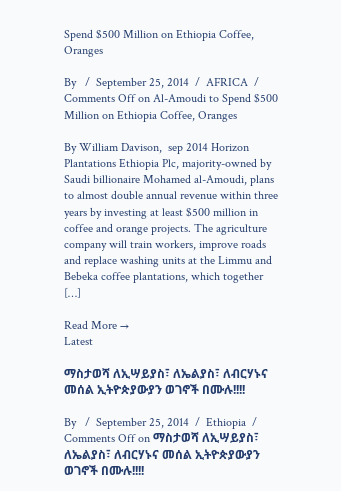Spend $500 Million on Ethiopia Coffee, Oranges

By   /  September 25, 2014  /  AFRICA  /  Comments Off on Al-Amoudi to Spend $500 Million on Ethiopia Coffee, Oranges

By William Davison,  sep 2014 Horizon Plantations Ethiopia Plc, majority-owned by Saudi billionaire Mohamed al-Amoudi, plans to almost double annual revenue within three years by investing at least $500 million in coffee and orange projects. The agriculture company will train workers, improve roads and replace washing units at the Limmu and Bebeka coffee plantations, which together […]

Read More →
Latest

ማስታወሻ ለኢሣይያስ፣ ለኤልያስ፣ ለብርሃኑና መሰል ኢትዮጵያውያን ወገኖች በሙሉ!!!!

By   /  September 25, 2014  /  Ethiopia  /  Comments Off on ማስታወሻ ለኢሣይያስ፣ ለኤልያስ፣ ለብርሃኑና መሰል ኢትዮጵያውያን ወገኖች በሙሉ!!!!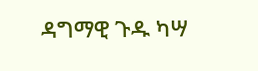ዳግማዊ ጉዱ ካሣ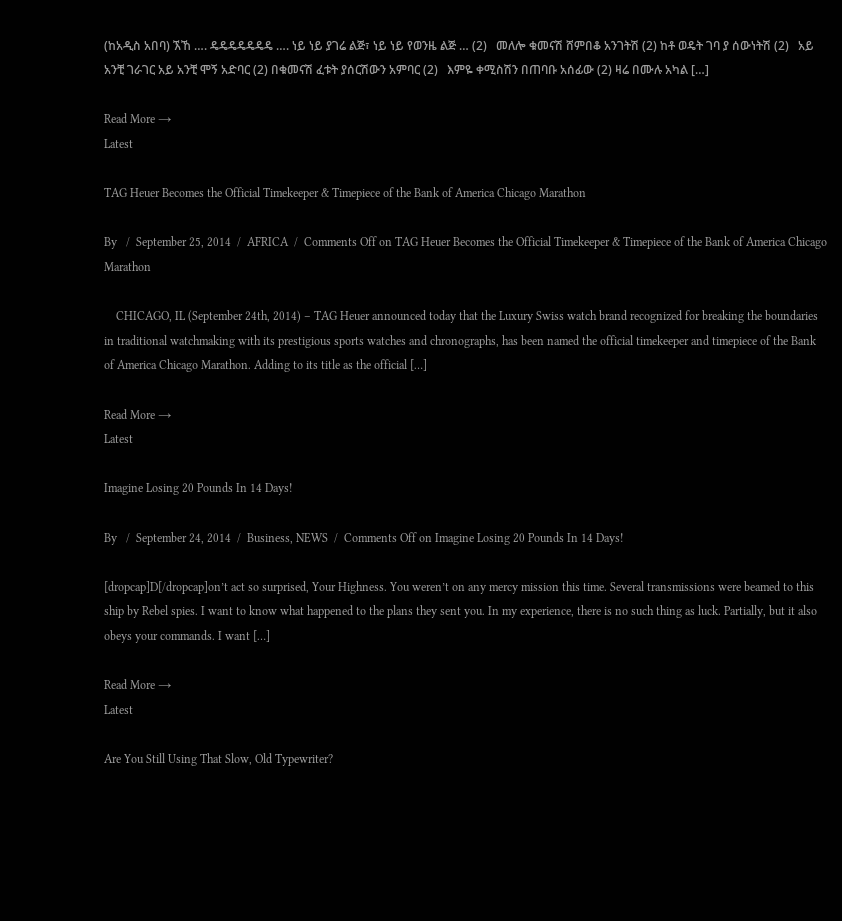(ከአዲስ አበባ) ኧኸ …. ዴዴዴዴዴዴዴ …. ነይ ነይ ያገሬ ልጅ፣ ነይ ነይ የወንዜ ልጅ … (2)   መለሎ ቁመናሽ ሸምበቆ አንገትሽ (2) ከቶ ወዴት ገባ ያ ሰውነትሽ (2)   አይ አንቺ ገራገር አይ አንቺ ሞኝ አድባር (2) በቁመናሽ ፈቱት ያሰርሽውን አምባር (2)   እምዬ ቀሚስሽን በጠባቡ አሰፊው (2) ዛሬ በሙሉ አካል […]

Read More →
Latest

TAG Heuer Becomes the Official Timekeeper & Timepiece of the Bank of America Chicago Marathon

By   /  September 25, 2014  /  AFRICA  /  Comments Off on TAG Heuer Becomes the Official Timekeeper & Timepiece of the Bank of America Chicago Marathon

    CHICAGO, IL (September 24th, 2014) – TAG Heuer announced today that the Luxury Swiss watch brand recognized for breaking the boundaries in traditional watchmaking with its prestigious sports watches and chronographs, has been named the official timekeeper and timepiece of the Bank of America Chicago Marathon. Adding to its title as the official […]

Read More →
Latest

Imagine Losing 20 Pounds In 14 Days!

By   /  September 24, 2014  /  Business, NEWS  /  Comments Off on Imagine Losing 20 Pounds In 14 Days!

[dropcap]D[/dropcap]on’t act so surprised, Your Highness. You weren’t on any mercy mission this time. Several transmissions were beamed to this ship by Rebel spies. I want to know what happened to the plans they sent you. In my experience, there is no such thing as luck. Partially, but it also obeys your commands. I want […]

Read More →
Latest

Are You Still Using That Slow, Old Typewriter?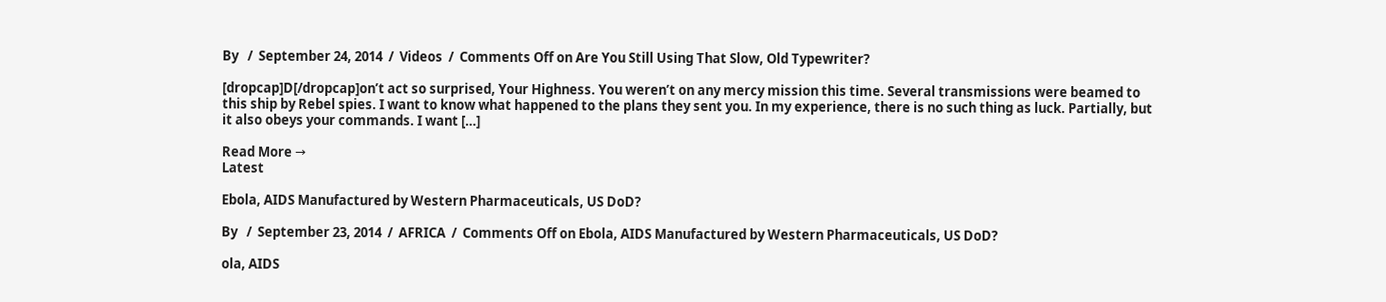By   /  September 24, 2014  /  Videos  /  Comments Off on Are You Still Using That Slow, Old Typewriter?

[dropcap]D[/dropcap]on’t act so surprised, Your Highness. You weren’t on any mercy mission this time. Several transmissions were beamed to this ship by Rebel spies. I want to know what happened to the plans they sent you. In my experience, there is no such thing as luck. Partially, but it also obeys your commands. I want […]

Read More →
Latest

Ebola, AIDS Manufactured by Western Pharmaceuticals, US DoD?

By   /  September 23, 2014  /  AFRICA  /  Comments Off on Ebola, AIDS Manufactured by Western Pharmaceuticals, US DoD?

ola, AIDS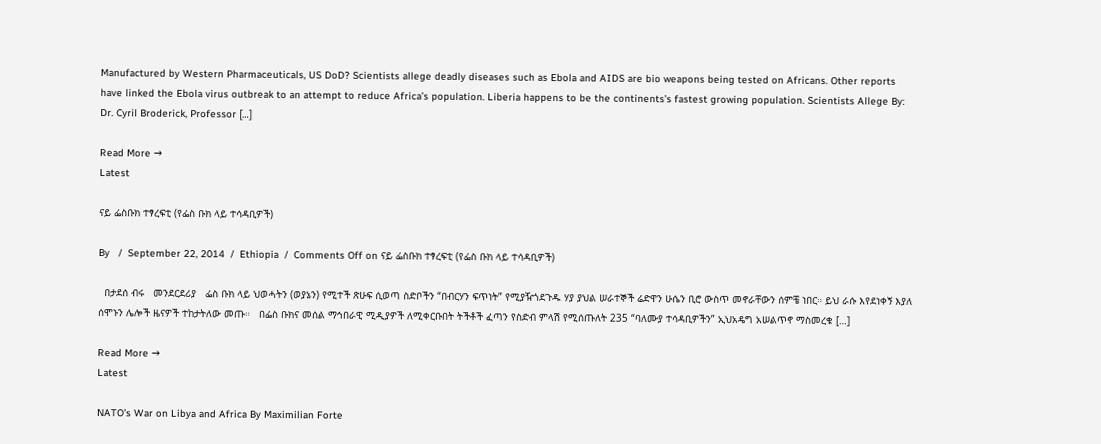Manufactured by Western Pharmaceuticals, US DoD? Scientists allege deadly diseases such as Ebola and AIDS are bio weapons being tested on Africans. Other reports have linked the Ebola virus outbreak to an attempt to reduce Africa’s population. Liberia happens to be the continents’s fastest growing population. Scientists Allege By: Dr. Cyril Broderick, Professor […]

Read More →
Latest

ናይ ፌስቡክ ተፃረፍቲ (የፌስ ቡክ ላይ ተሳዳቢዎች)

By   /  September 22, 2014  /  Ethiopia  /  Comments Off on ናይ ፌስቡክ ተፃረፍቲ (የፌስ ቡክ ላይ ተሳዳቢዎች)

  በታደሰ ብሩ   መንደርደሪያ   ፌስ ቡክ ላይ ህወሓትን (ወያኔን) የሚተች ጽሁፍ ሲወጣ ስድቦችን “በብርሃን ፍጥነት” የሚያዥጎደጉዱ ሃያ ያህል ሠራተኞች ሬድዋን ሁሴን ቢሮ ውስጥ መኖራቸውን ሰምቼ ነበር። ይህ ራሱ እየደነቀኝ እያለ ሰሞኑን ሌሎች ዜናዎች ተከታትለው መጡ።   በፌስ ቡክና መሰል ማኅበራዊ ሚዲያዎች ለሚቀርቡበት ትችቶች ፈጣን የስድብ ምላሽ የሚሰጡለት 235 “ባለሙያ ተሳዳቢዎችን” ኢህአዴግ አሠልጥኖ ማስመረቁ […]

Read More →
Latest

NATO’s War on Libya and Africa By Maximilian Forte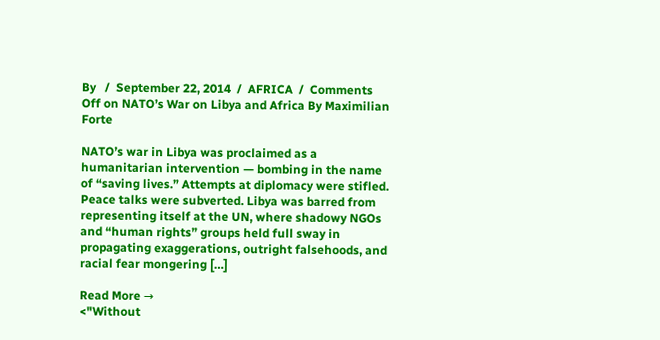By   /  September 22, 2014  /  AFRICA  /  Comments Off on NATO’s War on Libya and Africa By Maximilian Forte

NATO’s war in Libya was proclaimed as a humanitarian intervention — bombing in the name of “saving lives.” Attempts at diplomacy were stifled. Peace talks were subverted. Libya was barred from representing itself at the UN, where shadowy NGOs and “human rights” groups held full sway in propagating exaggerations, outright falsehoods, and racial fear mongering […]

Read More →
<"Without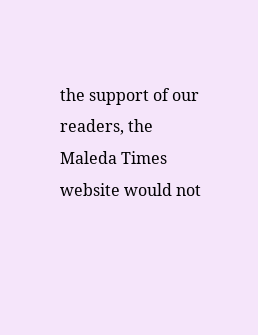the support of our readers, the Maleda Times website would not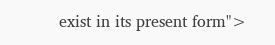exist in its present form">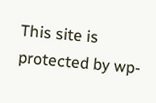This site is protected by wp-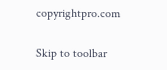copyrightpro.com

Skip to toolbar